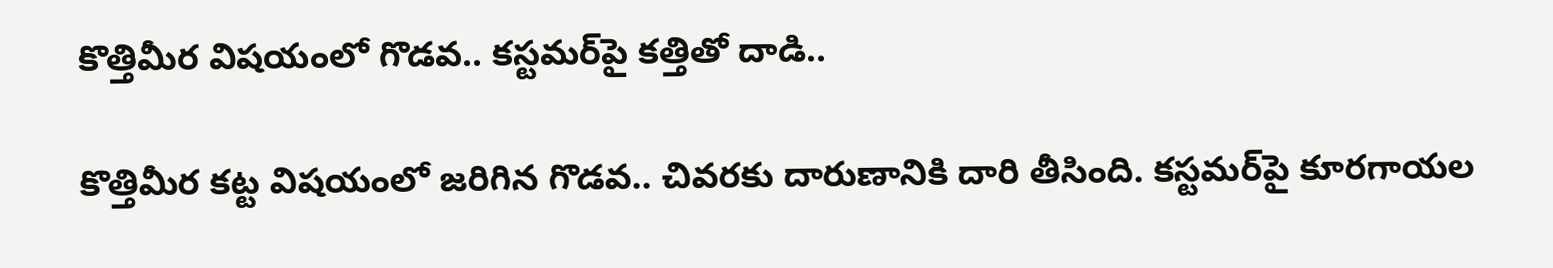కొత్తిమీర విషయంలో గొడవ.. కస్టమర్‌పై కత్తితో దాడి..

కొత్తిమీర కట్ట విషయంలో జరిగిన గొడవ.. చివరకు దారుణానికి దారి తీసింది. కస్టమర్‌పై కూరగాయల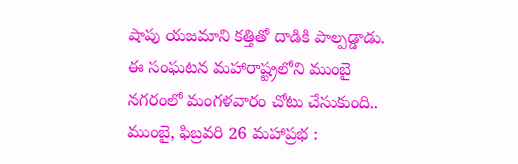షాపు యజమాని కత్తితో దాడికి పాల్పడ్డాడు. ఈ సంఘటన మహారాష్ట్రలోని ముంబై నగరంలో మంగళవారం చోటు చేసుకుంది.. ముంబై, ఫిబ్రవరి 26 మహాప్రభ :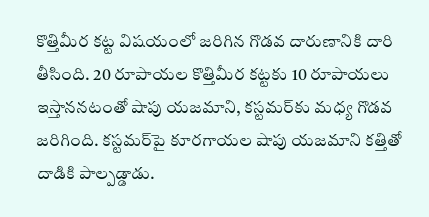కొత్తిమీర కట్ట విషయంలో జరిగిన గొడవ దారుణానికి దారి తీసింది. 20 రూపాయల కొత్తిమీర కట్టకు 10 రూపాయలు ఇస్తాననటంతో షాపు యజమాని, కస్టమర్‌కు మధ్య గొడవ జరిగింది. కస్టమర్‌పై కూరగాయల షాపు యజమాని కత్తితో దాడికి పాల్పడ్డాడు.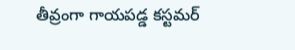తీవ్రంగా గాయపడ్డ కస్టమర్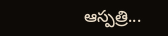ఆస్పత్రి...